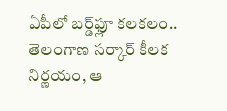ఏపీలో బర్డ్‌ఫ్లూ కలకలం.. తెలంగాణ సర్కార్ కీలక నిర్ణయం, ఆ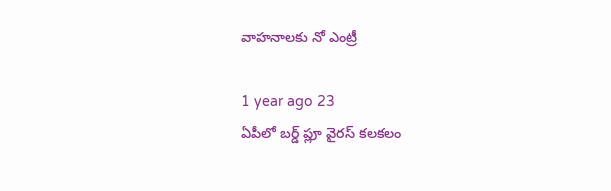వాహనాలకు నో ఎంట్రీ

1 year ago 23
ఏపీలో బర్డ్ ప్లూ వైరస్ కలకలం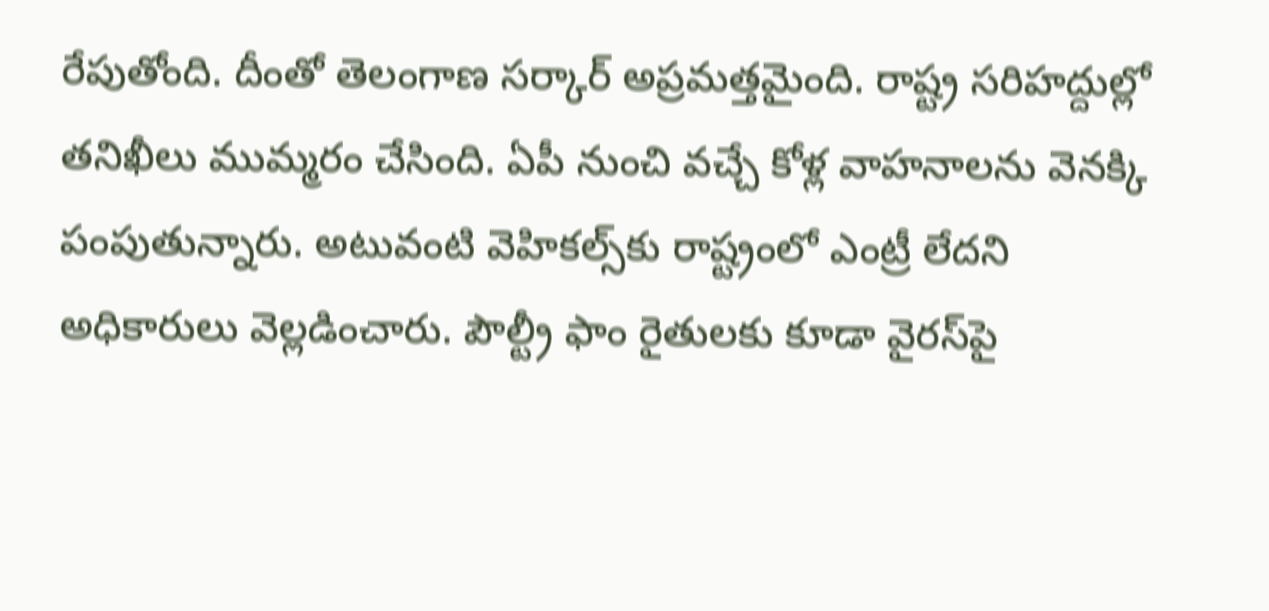రేపుతోంది. దీంతో తెలంగాణ సర్కార్ అప్రమత్తమైంది. రాష్ట్ర సరిహద్దుల్లో తనిఖీలు ముమ్మరం చేసింది. ఏపీ నుంచి వచ్చే కోళ్ల వాహనాలను వెనక్కి పంపుతున్నారు. అటువంటి వెహికల్స్‌కు రాష్ట్రంలో ఎంట్రీ లేదని అధికారులు వెల్లడించారు. పౌల్ట్రీ ఫాం రైతులకు కూడా వైరస్‌పై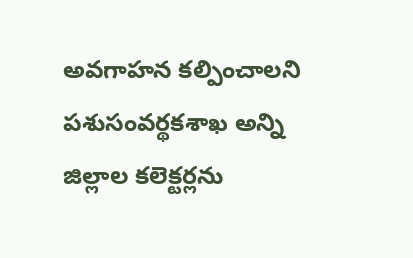అవగాహన కల్పించాలని పశుసంవర్థకశాఖ అన్ని జిల్లాల కలెక్టర్లను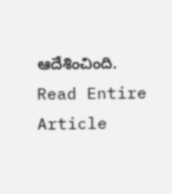ఆదేశించింది.
Read Entire Article